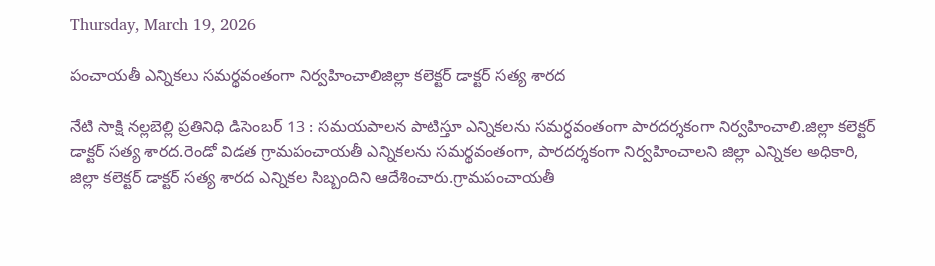Thursday, March 19, 2026

పంచాయతీ ఎన్నికలు సమర్థవంతంగా నిర్వహించాలిజిల్లా కలెక్టర్ డాక్టర్ సత్య శారద

నేటి సాక్షి నల్లబెల్లి ప్రతినిధి డిసెంబర్ 13 : సమయపాలన పాటిస్తూ ఎన్నికలను సమర్ధవంతంగా పారదర్శకంగా నిర్వహించాలి.జిల్లా కలెక్టర్ డాక్టర్ సత్య శారద.రెండో విడత గ్రామపంచాయతీ ఎన్నికలను సమర్థవంతంగా, పారదర్శకంగా నిర్వహించాలని జిల్లా ఎన్నికల అధికారి, జిల్లా కలెక్టర్ డాక్టర్ సత్య శారద ఎన్నికల సిబ్బందిని ఆదేశించారు.గ్రామపంచాయతీ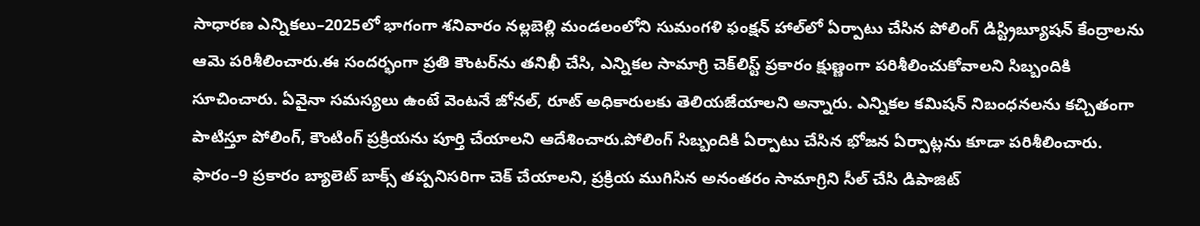సాధారణ ఎన్నికలు–2025లో భాగంగా శనివారం నల్లబెల్లి మండలంలోని సుమంగళి ఫంక్షన్ హాల్‌లో ఏర్పాటు చేసిన పోలింగ్ డిస్ట్రిబ్యూషన్ కేంద్రాలను ఆమె పరిశీలించారు.ఈ సందర్భంగా ప్రతి కౌంటర్‌ను తనిఖీ చేసి, ఎన్నికల సామాగ్రి చెక్‌లిస్ట్ ప్రకారం క్షుణ్ణంగా పరిశీలించుకోవాలని సిబ్బందికి సూచించారు. ఏవైనా సమస్యలు ఉంటే వెంటనే జోనల్, రూట్ అధికారులకు తెలియజేయాలని అన్నారు. ఎన్నికల కమిషన్ నిబంధనలను కచ్చితంగా పాటిస్తూ పోలింగ్, కౌంటింగ్ ప్రక్రియను పూర్తి చేయాలని ఆదేశించారు.పోలింగ్ సిబ్బందికి ఏర్పాటు చేసిన భోజన ఏర్పాట్లను కూడా పరిశీలించారు. ఫారం–9 ప్రకారం బ్యాలెట్ బాక్స్ తప్పనిసరిగా చెక్ చేయాలని, ప్రక్రియ ముగిసిన అనంతరం సామాగ్రిని సీల్ చేసి డిపాజిట్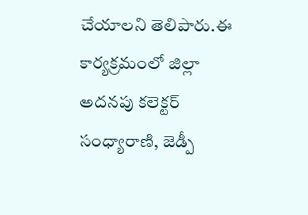చేయాలని తెలిపారు.ఈ కార్యక్రమంలో జిల్లా అదనపు కలెక్టర్ సంధ్యారాణి, జెడ్పీ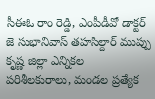సీఈఓ రాం రెడ్డి, ఎంపీడీవో డాక్టర్ జె సుభానివాస్ తహసిల్దార్ ముప్పు కృష్ణ జిల్లా ఎన్నికల పరిశీలకురాలు, మండల ప్రత్యేక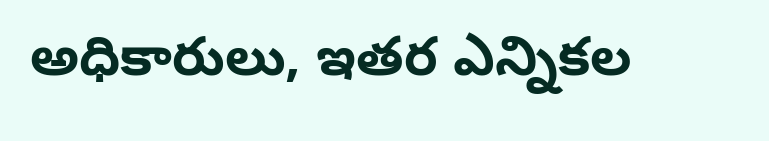అధికారులు, ఇతర ఎన్నికల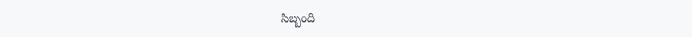సిబ్బంది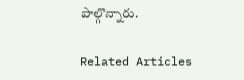పాల్గొన్నారు.

Related Articles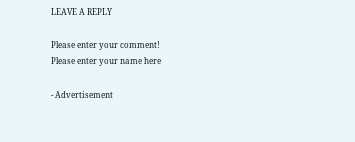LEAVE A REPLY

Please enter your comment!
Please enter your name here

- Advertisement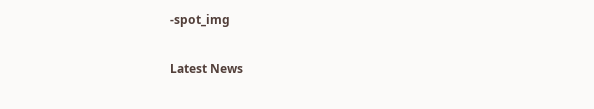-spot_img

Latest News